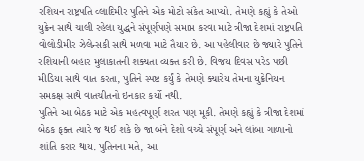રશિયન રાષ્ટ્રપતિ વ્લાદિમીર પુતિને એક મોટો સંકેત આપ્યો. તેમણે કહ્યું કે તેઓ યુક્રેન સાથે ચાલી રહેલા યુદ્ધને સંપૂર્ણપણે સમાપ્ત કરવા માટે ત્રીજા દેશમાં રાષ્ટ્રપતિ વોલોડીમીર ઝેલેન્સકી સાથે મળવા માટે તૈયાર છે. આ પહેલીવાર છે જ્યારે પુતિને રશિયાની બહાર મુલાકાતની શક્યતા વ્યક્ત કરી છે. વિજય દિવસ પરેડ પછી મીડિયા સાથે વાત કરતા, પુતિને સ્પષ્ટ કર્યું કે તેમણે ક્યારેય તેમના યુક્રેનિયન સમકક્ષ સાથે વાતચીતનો ઇનકાર કર્યો નથી.
પુતિને આ બેઠક માટે એક મહત્વપૂર્ણ શરત પણ મૂકી. તેમણે કહ્યું કે ત્રીજા દેશમાં બેઠક ફક્ત ત્યારે જ થઈ શકે છે જા બંને દેશો વચ્ચે સંપૂર્ણ અને લાંબા ગાળાનો શાંતિ કરાર થાય. પુતિનના મતે, આ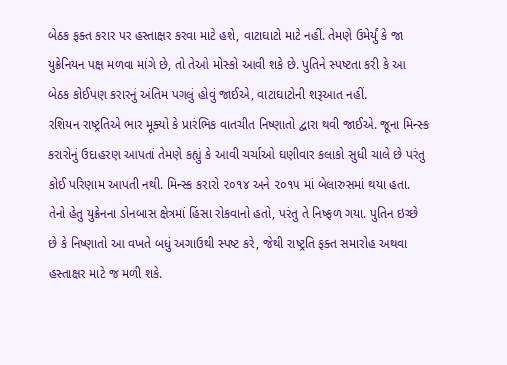બેઠક ફક્ત કરાર પર હસ્તાક્ષર કરવા માટે હશે, વાટાઘાટો માટે નહીં. તેમણે ઉમેર્યું કે જા યુક્રેનિયન પક્ષ મળવા માંગે છે, તો તેઓ મોસ્કો આવી શકે છે. પુતિને સ્પષ્ટતા કરી કે આ બેઠક કોઈપણ કરારનું અંતિમ પગલું હોવું જાઈએ, વાટાઘાટોની શરૂઆત નહીં.
રશિયન રાષ્ટ્રતિએ ભાર મૂક્યો કે પ્રારંભિક વાતચીત નિષ્ણાતો દ્વારા થવી જાઈએ. જૂના મિન્સ્ક કરારોનું ઉદાહરણ આપતાં તેમણે કહ્યું કે આવી ચર્ચાઓ ઘણીવાર કલાકો સુધી ચાલે છે પરંતુ કોઈ પરિણામ આપતી નથી. મિન્સ્ક કરારો ૨૦૧૪ અને ૨૦૧૫ માં બેલારુસમાં થયા હતા. તેનો હેતુ યુક્રેનના ડોનબાસ ક્ષેત્રમાં હિંસા રોકવાનો હતો, પરંતુ તે નિષ્ફળ ગયા. પુતિન ઇચ્છે છે કે નિષ્ણાતો આ વખતે બધું અગાઉથી સ્પષ્ટ કરે, જેથી રાષ્ટ્રતિ ફક્ત સમારોહ અથવા હસ્તાક્ષર માટે જ મળી શકે.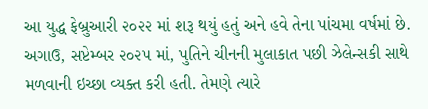આ યુદ્ધ ફેબ્રુઆરી ૨૦૨૨ માં શરૂ થયું હતું અને હવે તેના પાંચમા વર્ષમાં છે. અગાઉ, સપ્ટેમ્બર ૨૦૨૫ માં, પુતિને ચીનની મુલાકાત પછી ઝેલેન્સકી સાથે મળવાની ઇચ્છા વ્યક્ત કરી હતી. તેમણે ત્યારે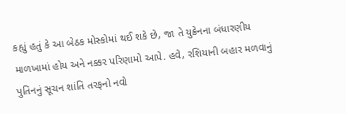કહ્યું હતું કે આ બેઠક મોસ્કોમાં થઈ શકે છે, જા તે યુક્રેનના બંધારણીય માળખામાં હોય અને નક્કર પરિણામો આપે. હવે, રશિયાની બહાર મળવાનું પુતિનનું સૂચન શાંતિ તરફનો નવો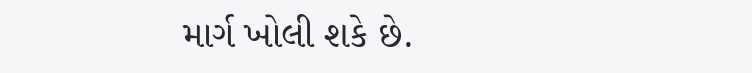માર્ગ ખોલી શકે છે.